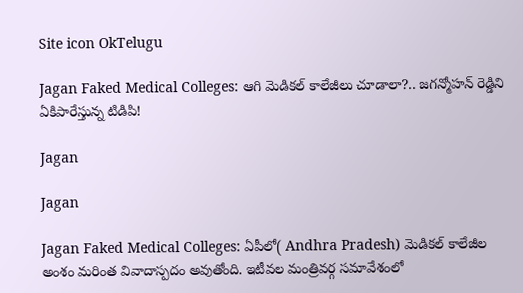Site icon OkTelugu

Jagan Faked Medical Colleges: ఆగి మెడికల్ కాలేజీలు చూడాలా?.. జగన్మోహన్ రెడ్డిని ఏకిపారేస్తున్న టిడిపి!

Jagan

Jagan

Jagan Faked Medical Colleges: ఏపీలో( Andhra Pradesh) మెడికల్ కాలేజీల అంశం మరింత వివాదాస్పదం అవుతోంది. ఇటీవల మంత్రివర్గ సమావేశంలో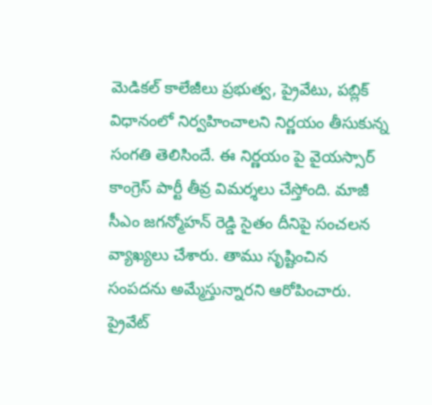మెడికల్ కాలేజీలు ప్రభుత్వ, ప్రైవేటు, పబ్లిక్ విధానంలో నిర్వహించాలని నిర్ణయం తీసుకున్న సంగతి తెలిసిందే. ఈ నిర్ణయం పై వైయస్సార్ కాంగ్రెస్ పార్టీ తీవ్ర విమర్శలు చేస్తోంది. మాజీ సీఎం జగన్మోహన్ రెడ్డి సైతం దీనిపై సంచలన వ్యాఖ్యలు చేశారు. తాము సృష్టించిన సంపదను అమ్మేస్తున్నారని ఆరోపించారు. ప్రైవేట్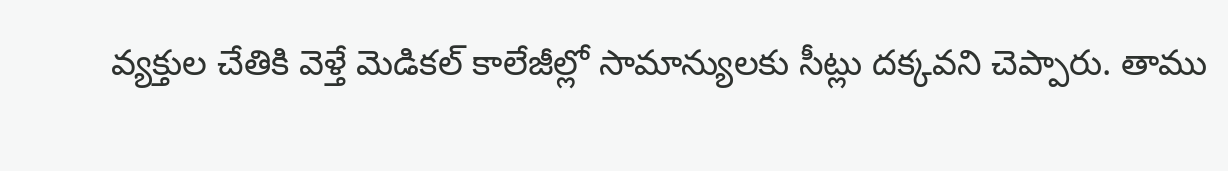వ్యక్తుల చేతికి వెళ్తే మెడికల్ కాలేజీల్లో సామాన్యులకు సీట్లు దక్కవని చెప్పారు. తాము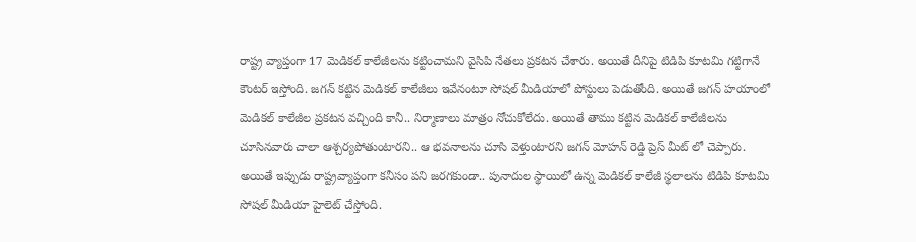రాష్ట్ర వ్యాప్తంగా 17 మెడికల్ కాలేజీలను కట్టించామని వైసిపి నేతలు ప్రకటన చేశారు. అయితే దీనిపై టిడిపి కూటమి గట్టిగానే కౌంటర్ ఇస్తోంది. జగన్ కట్టిన మెడికల్ కాలేజీలు ఇవేనంటూ సోషల్ మీడియాలో పోస్టులు పెడుతోంది. అయితే జగన్ హయాంలో మెడికల్ కాలేజీల ప్రకటన వచ్చింది కానీ.. నిర్మాణాలు మాత్రం నోచుకోలేదు. అయితే తాము కట్టిన మెడికల్ కాలేజీలను చూసినవారు చాలా ఆశ్చర్యపోతుంటారని.. ఆ భవనాలను చూసి వెళ్తుంటారని జగన్ మోహన్ రెడ్డి ప్రెస్ మీట్ లో చెప్పారు. అయితే ఇప్పుడు రాష్ట్రవ్యాప్తంగా కనీసం పని జరగకుండా.. పునాదుల స్థాయిలో ఉన్న మెడికల్ కాలేజీ స్థలాలను టిడిపి కూటమి సోషల్ మీడియా హైలెట్ చేస్తోంది.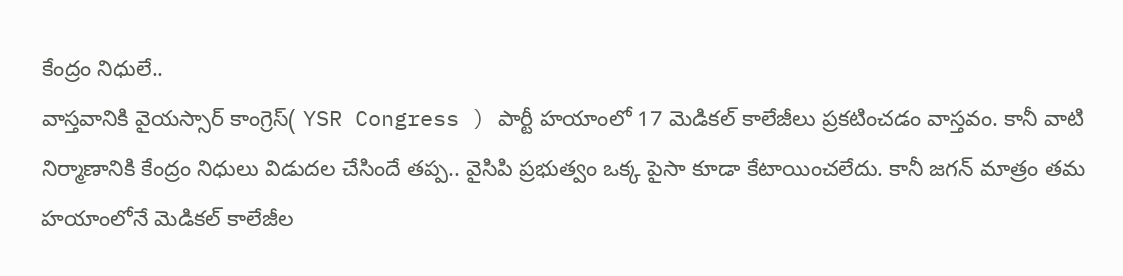కేంద్రం నిధులే..
వాస్తవానికి వైయస్సార్ కాంగ్రెస్( YSR Congress ) పార్టీ హయాంలో 17 మెడికల్ కాలేజీలు ప్రకటించడం వాస్తవం. కానీ వాటి నిర్మాణానికి కేంద్రం నిధులు విడుదల చేసిందే తప్ప.. వైసిపి ప్రభుత్వం ఒక్క పైసా కూడా కేటాయించలేదు. కానీ జగన్ మాత్రం తమ హయాంలోనే మెడికల్ కాలేజీల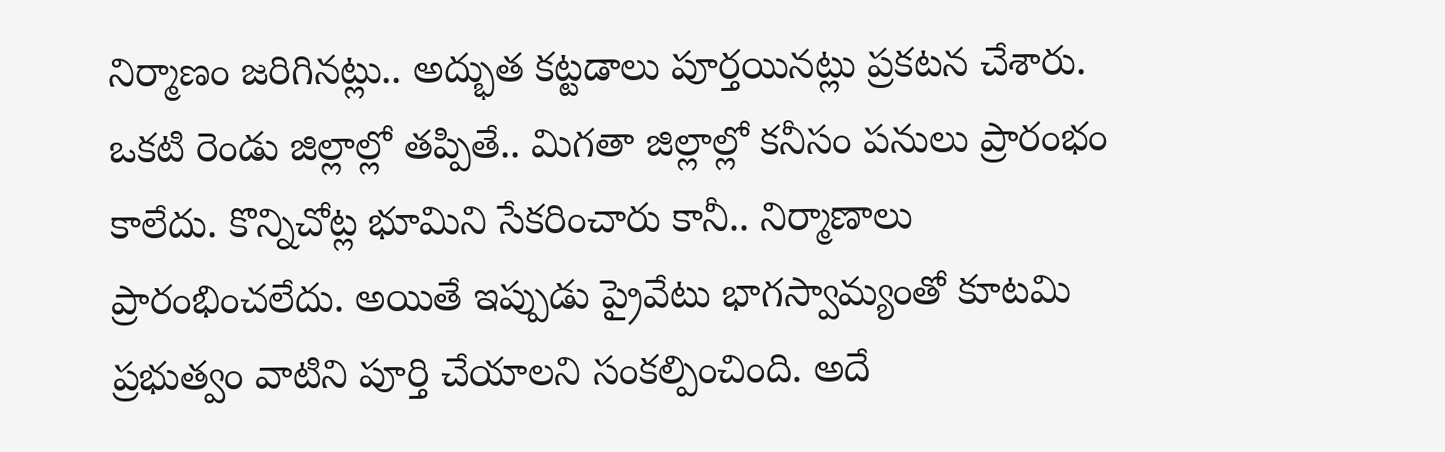నిర్మాణం జరిగినట్లు.. అద్భుత కట్టడాలు పూర్తయినట్లు ప్రకటన చేశారు. ఒకటి రెండు జిల్లాల్లో తప్పితే.. మిగతా జిల్లాల్లో కనీసం పనులు ప్రారంభం కాలేదు. కొన్నిచోట్ల భూమిని సేకరించారు కానీ.. నిర్మాణాలు ప్రారంభించలేదు. అయితే ఇప్పుడు ప్రైవేటు భాగస్వామ్యంతో కూటమి ప్రభుత్వం వాటిని పూర్తి చేయాలని సంకల్పించింది. అదే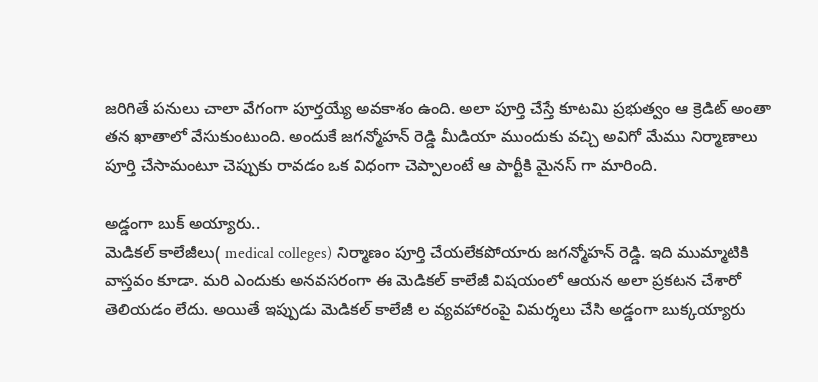జరిగితే పనులు చాలా వేగంగా పూర్తయ్యే అవకాశం ఉంది. అలా పూర్తి చేస్తే కూటమి ప్రభుత్వం ఆ క్రెడిట్ అంతా తన ఖాతాలో వేసుకుంటుంది. అందుకే జగన్మోహన్ రెడ్డి మీడియా ముందుకు వచ్చి అవిగో మేము నిర్మాణాలు పూర్తి చేసామంటూ చెప్పుకు రావడం ఒక విధంగా చెప్పాలంటే ఆ పార్టీకి మైనస్ గా మారింది.

అడ్డంగా బుక్ అయ్యారు..
మెడికల్ కాలేజీలు( medical colleges) నిర్మాణం పూర్తి చేయలేకపోయారు జగన్మోహన్ రెడ్డి. ఇది ముమ్మాటికి వాస్తవం కూడా. మరి ఎందుకు అనవసరంగా ఈ మెడికల్ కాలేజీ విషయంలో ఆయన అలా ప్రకటన చేశారో తెలియడం లేదు. అయితే ఇప్పుడు మెడికల్ కాలేజీ ల వ్యవహారంపై విమర్శలు చేసి అడ్డంగా బుక్కయ్యారు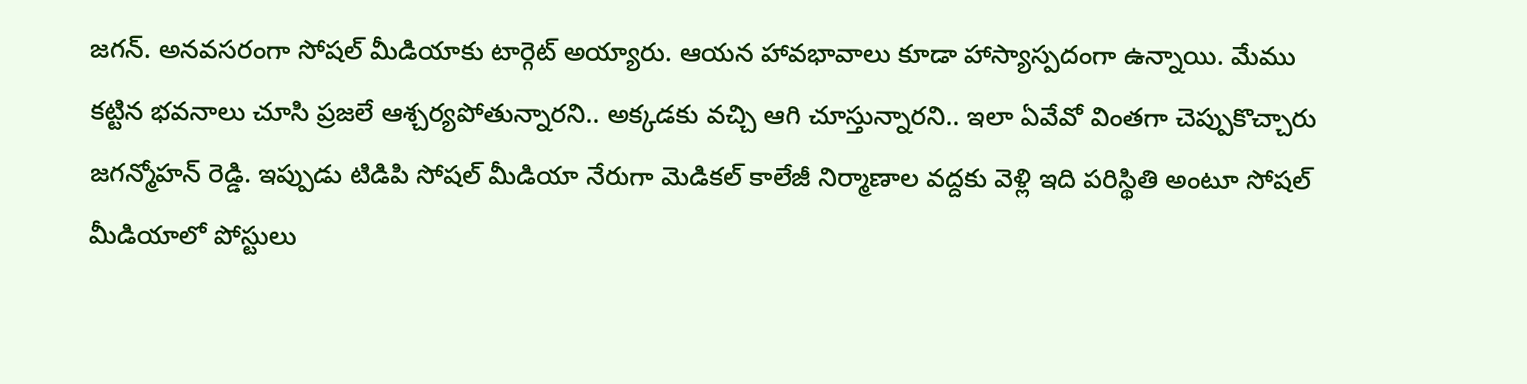జగన్. అనవసరంగా సోషల్ మీడియాకు టార్గెట్ అయ్యారు. ఆయన హావభావాలు కూడా హాస్యాస్పదంగా ఉన్నాయి. మేము కట్టిన భవనాలు చూసి ప్రజలే ఆశ్చర్యపోతున్నారని.. అక్కడకు వచ్చి ఆగి చూస్తున్నారని.. ఇలా ఏవేవో వింతగా చెప్పుకొచ్చారు జగన్మోహన్ రెడ్డి. ఇప్పుడు టిడిపి సోషల్ మీడియా నేరుగా మెడికల్ కాలేజీ నిర్మాణాల వద్దకు వెళ్లి ఇది పరిస్థితి అంటూ సోషల్ మీడియాలో పోస్టులు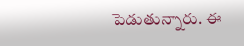పెడుతున్నారు. ఈ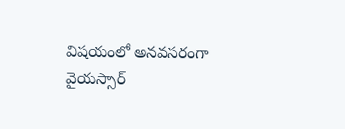విషయంలో అనవసరంగా వైయస్సార్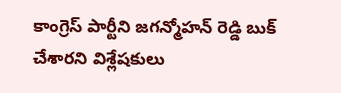కాంగ్రెస్ పార్టీని జగన్మోహన్ రెడ్డి బుక్ చేశారని విశ్లేషకులు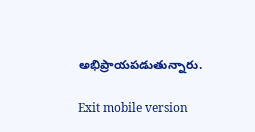అభిప్రాయపడుతున్నారు.

Exit mobile version